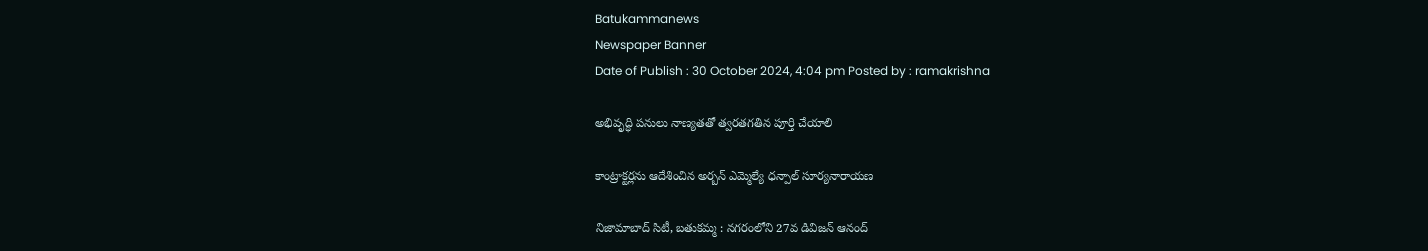Batukammanews
Newspaper Banner
Date of Publish : 30 October 2024, 4:04 pm Posted by : ramakrishna

అభివృద్ధి పనులు నాణ్యతతో త్వరతగతిన పూర్తి చేయాలి

కాంట్రాక్టర్లను ఆదేశించిన అర్బన్ ఎమ్మెల్యే ధన్పాల్ సూర్యనారాయణ

నిజామాబాద్ సిటీ, బతుకమ్మ : నగరంలోని 27వ డివిజన్ ఆనంద్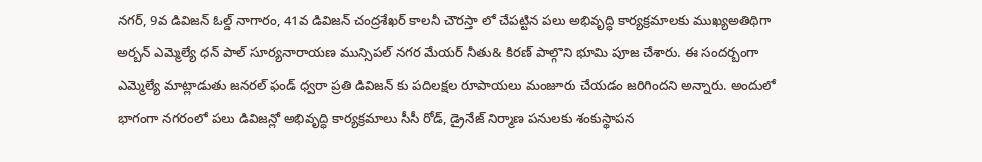నగర్, 9వ డివిజన్ ఓల్డ్ నాగారం, 41వ డివిజన్ చంద్రశేఖర్ కాలనీ చౌరస్తా లో చేపట్టిన పలు అభివృద్ధి కార్యక్రమాలకు ముఖ్యఅతిథిగా అర్బన్ ఎమ్మెల్యే ధన్ పాల్ సూర్యనారాయణ మున్సిపల్ నగర మేయర్ నీతు& కిరణ్ పాల్గొని భూమి పూజ చేశారు. ఈ సందర్బంగా ఎమ్మెల్యే మాట్లాడుతు జనరల్ ఫండ్ ధ్వరా ప్రతి డివిజన్ కు పదిలక్షల రూపాయలు మంజూరు చేయడం జరిగిందని అన్నారు. అందులో భాగంగా నగరంలో పలు డివిజన్లో అభివృద్ధి కార్యక్రమాలు సీసీ రోడ్, డ్రైనేజ్ నిర్మాణ పనులకు శంకుస్థాపన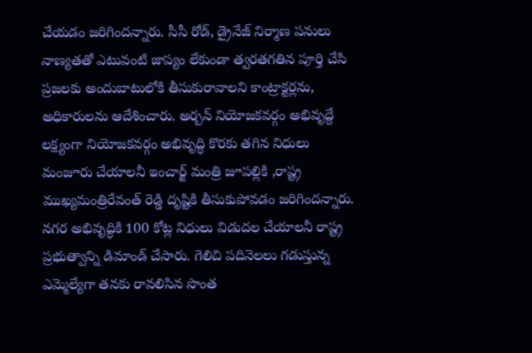చేయడం జరిగిందన్నారు. సీసీ రోడ్, డ్రైనేజ్ నిర్మాణ పనులు నాణ్యతతో ఎటువంటి జాప్యం లేకుండా త్వరతగతిన పూర్తి చేసి ప్రజలకు అందుబాటులోకి తీసుకురావాలని కాంట్రాక్టర్లను, అధికారులను ఆదేశించారు. అర్బన్ నియోజకవర్గం అభివృద్దే లక్ష్యంగా నియోజకవర్గం అభివృద్ధి కొరకు తగిన నిధులు మంజూరు చేయాలనీ ఇంచార్జ్ మంత్రి జూపల్లికి ,రాష్ట్ర ముఖ్యమంత్రిరేవంత్ రెడ్డి దృష్టికి తీసుకుపోవడం జరిగిందన్నారు. నగర అభివృద్ధికి 100 కోట్ల నిధులు విడుదల చేయాలనీ రాష్ట్ర ప్రభుత్వాన్ని డిమాండ్ చేసారు. గెలిచి పదినెలలు గడుస్తున్న ఎమ్మెల్యేగా తనకు రావలిసిన సొంత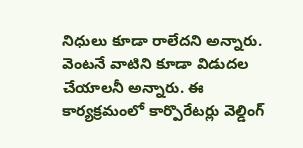నిధులు కూడా రాలేదని అన్నారు. వెంటనే వాటిని కూడా విడుదల చేయాలనీ అన్నారు. ఈ కార్యక్రమంలో కార్పొరేటర్లు వెల్డింగ్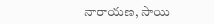నారాయణ, సాయి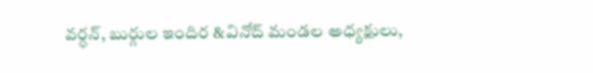వర్ధన్, బుర్గుల ఇందిర &వినోద్ మండల అధ్యక్షులు,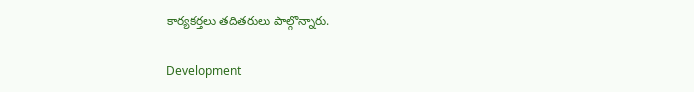కార్యకర్తలు తదితరులు పాల్గొన్నారు.

Development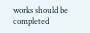works should be completed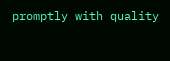promptly with quality